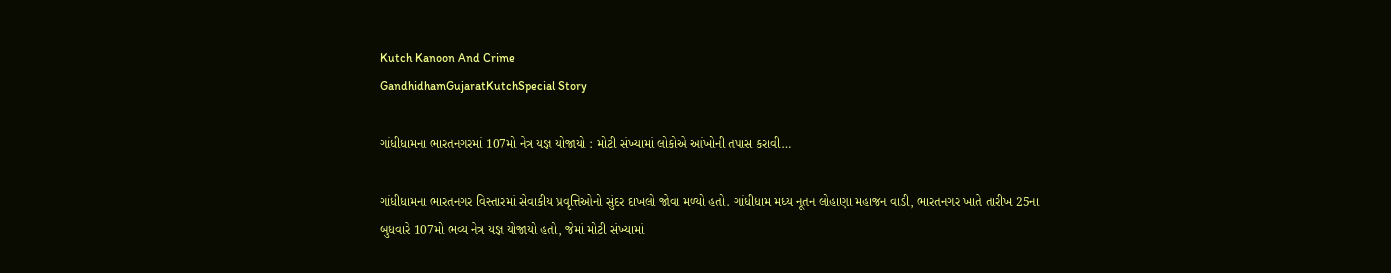Kutch Kanoon And Crime
GandhidhamGujaratKutchSpecial Story

ગાંધીધામના ભારતનગરમાં 107મો નેત્ર યજ્ઞ યોજાયો : મોટી સંખ્યામાં લોકોએ આંખોની તપાસ કરાવી…

ગાંધીધામના ભારતનગર વિસ્તારમાં સેવાકીય પ્રવૃત્તિઓનો સુંદર દાખલો જોવા મળ્યો હતો. ગાંધીધામ મધ્ય નૂતન લોહાણા મહાજન વાડી, ભારતનગર ખાતે તારીખ 25ના બુધવારે 107મો ભવ્ય નેત્ર યજ્ઞ યોજાયો હતો, જેમાં મોટી સંખ્યામાં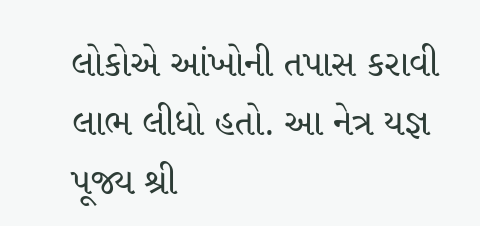લોકોએ આંખોની તપાસ કરાવી લાભ લીધો હતો. આ નેત્ર યજ્ઞ પૂજ્ય શ્રી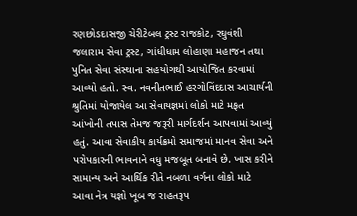રણછોડદાસજી ચેરીટેબલ ટ્રસ્ટ રાજકોટ, રઘુવંશી જલારામ સેવા ટ્રસ્ટ, ગાંધીધામ લોહાણા મહાજન તથા પુનિત સેવા સંસ્થાના સહયોગથી આયોજિત કરવામાં આવ્યો હતો. સ્વ. નવનીતભાઈ હરગોવિંદદાસ આચાર્યની શ્રુતિમાં યોજાયેલ આ સેવાયજ્ઞમાં લોકો માટે મફત આંખોની તપાસ તેમજ જરૂરી માર્ગદર્શન આપવામાં આવ્યું હતું. આવા સેવાકીય કાર્યક્રમો સમાજમાં માનવ સેવા અને પરોપકારની ભાવનાને વધુ મજબૂત બનાવે છે. ખાસ કરીને સામાન્ય અને આર્થિક રીતે નબળા વર્ગના લોકો માટે આવા નેત્ર યજ્ઞો ખૂબ જ રાહતરૂપ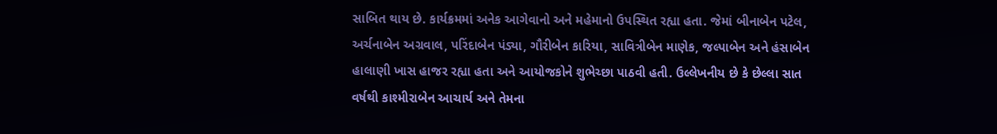સાબિત થાય છે. કાર્યક્રમમાં અનેક આગેવાનો અને મહેમાનો ઉપસ્થિત રહ્યા હતા. જેમાં બીનાબેન પટેલ, અર્ચનાબેન અગ્રવાલ, પરિંદાબેન પંડ્યા, ગૌરીબેન કારિયા, સાવિત્રીબેન માણેક, જલ્પાબેન અને હંસાબેન હાલાણી ખાસ હાજર રહ્યા હતા અને આયોજકોને શુભેચ્છા પાઠવી હતી. ઉલ્લેખનીય છે કે છેલ્લા સાત વર્ષથી કાશ્મીરાબેન આચાર્ય અને તેમના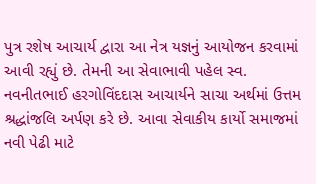પુત્ર રશેષ આચાર્ય દ્વારા આ નેત્ર યજ્ઞનું આયોજન કરવામાં આવી રહ્યું છે. તેમની આ સેવાભાવી પહેલ સ્વ. નવનીતભાઈ હરગોવિંદદાસ આચાર્યને સાચા અર્થમાં ઉત્તમ શ્રદ્ધાંજલિ અર્પણ કરે છે. આવા સેવાકીય કાર્યો સમાજમાં નવી પેઢી માટે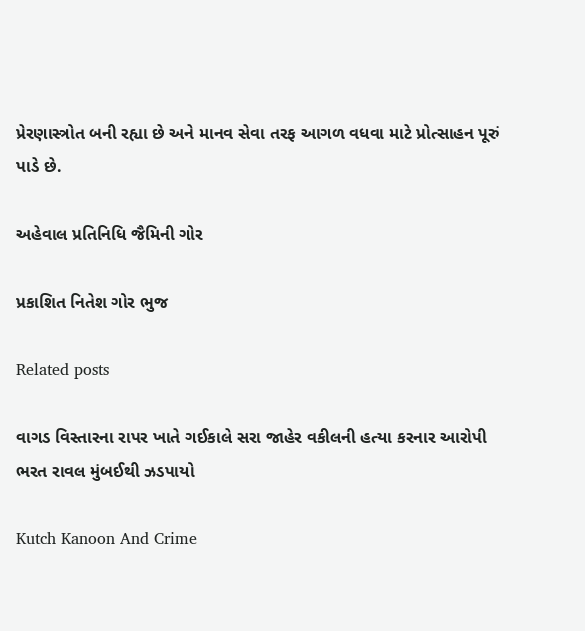પ્રેરણાસ્ત્રોત બની રહ્યા છે અને માનવ સેવા તરફ આગળ વધવા માટે પ્રોત્સાહન પૂરું પાડે છે.

અહેવાલ પ્રતિનિધિ જૈમિની ગોર

પ્રકાશિત નિતેશ ગોર ભુજ

Related posts

વાગડ વિસ્તારના રાપર ખાતે ગઈકાલે સરા જાહેર વકીલની હત્યા કરનાર આરોપી ભરત રાવલ મુંબઈથી ઝડપાયો

Kutch Kanoon And Crime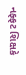નફ્ફટ શિક્ષકે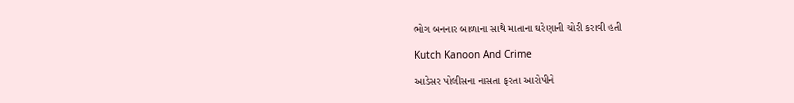ભોગ બનનાર બાળાના સાથે માતાના ઘરેણાની ચોરી કરાવી હતી

Kutch Kanoon And Crime

આડેસર પોલીસના નાસતા ફરતા આરોપીને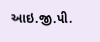આઇ.જી.પી.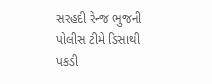સરહદી રેન્જ ભુજની પોલીસ ટીમે ડિસાથી પકડી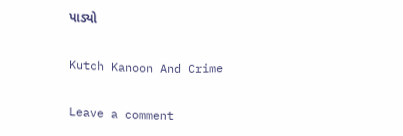પાડ્યો

Kutch Kanoon And Crime

Leave a comment